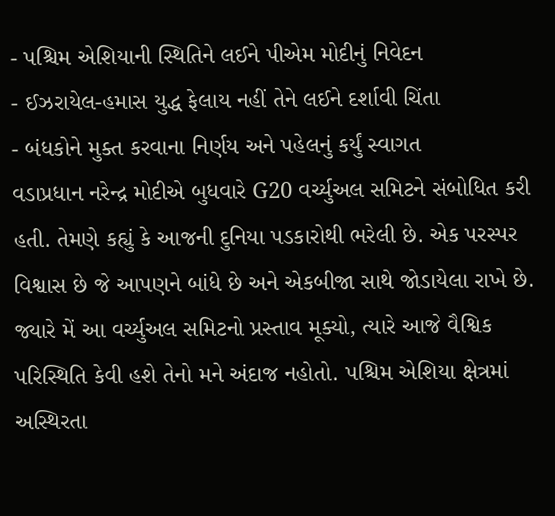- પશ્ચિમ એશિયાની સ્થિતિને લઈને પીએમ મોદીનું નિવેદન
- ઈઝરાયેલ-હમાસ યુદ્ધ ફેલાય નહીં તેને લઈને દર્શાવી ચિંતા
- બંધકોને મુક્ત કરવાના નિર્ણય અને પહેલનું કર્યું સ્વાગત
વડાપ્રધાન નરેન્દ્ર મોદીએ બુધવારે G20 વર્ચ્યુઅલ સમિટને સંબોધિત કરી હતી. તેમણે કહ્યું કે આજની દુનિયા પડકારોથી ભરેલી છે. એક પરસ્પર વિશ્વાસ છે જે આપણને બાંધે છે અને એકબીજા સાથે જોડાયેલા રાખે છે. જ્યારે મેં આ વર્ચ્યુઅલ સમિટનો પ્રસ્તાવ મૂક્યો, ત્યારે આજે વૈશ્વિક પરિસ્થિતિ કેવી હશે તેનો મને અંદાજ નહોતો. પશ્ચિમ એશિયા ક્ષેત્રમાં અસ્થિરતા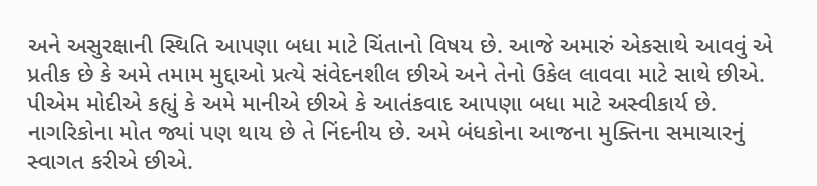અને અસુરક્ષાની સ્થિતિ આપણા બધા માટે ચિંતાનો વિષય છે. આજે અમારું એકસાથે આવવું એ પ્રતીક છે કે અમે તમામ મુદ્દાઓ પ્રત્યે સંવેદનશીલ છીએ અને તેનો ઉકેલ લાવવા માટે સાથે છીએ.
પીએમ મોદીએ કહ્યું કે અમે માનીએ છીએ કે આતંકવાદ આપણા બધા માટે અસ્વીકાર્ય છે. નાગરિકોના મોત જ્યાં પણ થાય છે તે નિંદનીય છે. અમે બંધકોના આજના મુક્તિના સમાચારનું સ્વાગત કરીએ છીએ.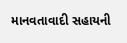માનવતાવાદી સહાયની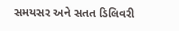સમયસર અને સતત ડિલિવરી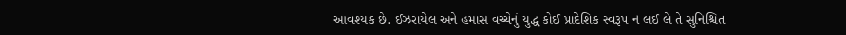આવશ્યક છે. ઈઝરાયેલ અને હમાસ વચ્ચેનું યુદ્ધ કોઈ પ્રાદેશિક સ્વરૂપ ન લઈ લે તે સુનિશ્ચિત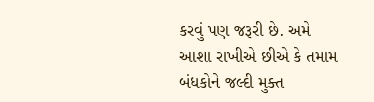કરવું પણ જરૂરી છે. અમે આશા રાખીએ છીએ કે તમામ બંધકોને જલ્દી મુક્ત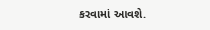કરવામાં આવશે.